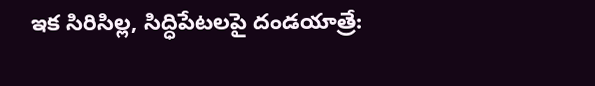ఇక సిరిసిల్ల, సిద్ధిపేటలపై దండయాత్రే: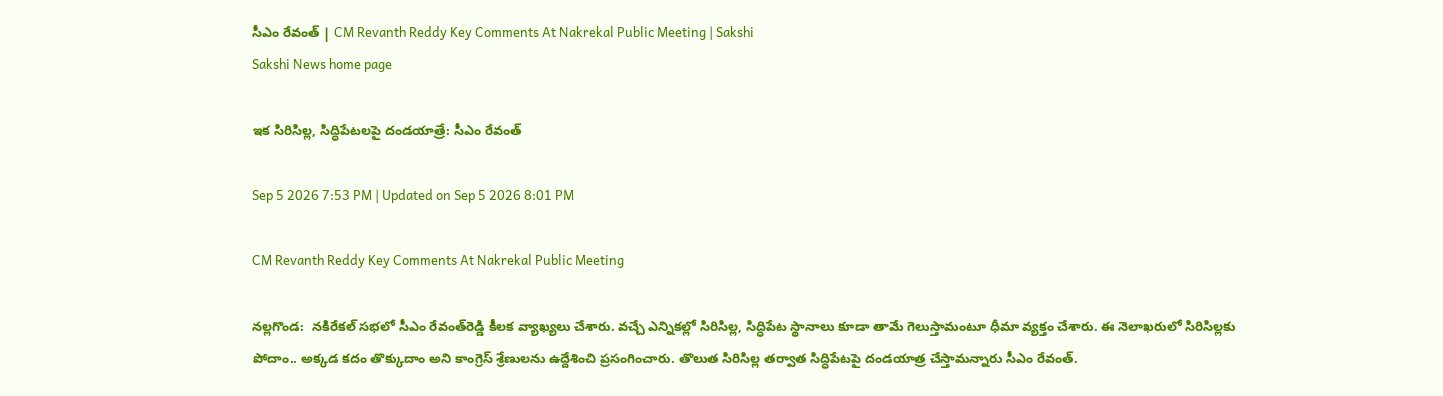సీఎం రేవంత్‌ | CM Revanth Reddy Key Comments At Nakrekal Public Meeting | Sakshi
Sakshi News home page

ఇక సిరిసిల్ల, సిద్ధిపేటలపై దండయాత్రే: సీఎం రేవంత్‌

Sep 5 2026 7:53 PM | Updated on Sep 5 2026 8:01 PM

CM Revanth Reddy Key Comments At Nakrekal Public Meeting

నల్లగొండ:  నకిరేకల్‌ సభలో సీఎం రేవంత్‌రెడ్డి కీలక వ్యాఖ్యలు చేశారు. వచ్చే ఎన్నికల్లో సిరిసిల్ల, సిద్ధిపేట స్థానాలు కూడా తామే గెలుస్తామంటూ ధీమా వ్యక్తం చేశారు. ఈ నెలాఖరులో సిరిసిల్లకు పోదాం.. అక్కడ కదం తొక్కుదాం అని కాంగ్రెస్‌ శ్రేణులను ఉద్దేశించి ప్రసంగించారు. తొలుత సిరిసిల్ల తర్వాత సిద్ధిపేటపై దండయాత్ర చేస్తామన్నారు సీఎం రేవంత్‌.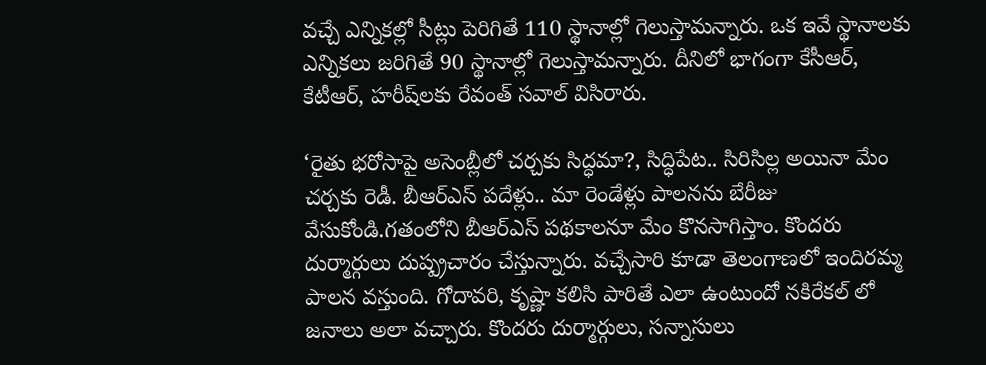వచ్చే ఎన్నికల్లో సీట్లు పెరిగితే 110 స్థానాల్లో గెలుస్తామన్నారు. ఒక ఇవే స్థానాలకు ఎన్నికలు జరిగితే 90 స్థానాల్లో గెలుస్తామన్నారు. దీనిలో భాగంగా కేసీఆర్‌, కేటీఆర్‌, హరీష్‌లకు రేవంత్‌ సవాల్‌ విసిరారు.

‘రైతు భరోసాపై అసెంబ్లీలో చర్చకు సిద్ధమా?, సిద్ధిపేట.. సిరిసిల్ల అయినా మేం చర్చకు రెడీ. బీఆర్‌ఎస్‌ పదేళ్లు.. మా రెండేళ్లు పాలనను బేరీజు వేసుకోండి.గతంలోని బీఆర్‌ఎస్‌ పథకాలనూ మేం కొనసాగిస్తాం. కొందరు దుర్మార్గులు దుష్ప్రచారం చేస్తున్నారు. వచ్చేసారి కూడా తెలంగాణలో ఇందిరమ్మ పాలన వస్తుంది. గోదావరి, కృష్ణా కలిసి పారితే ఎలా ఉంటుందో నకిరేకల్ లో జనాలు అలా వచ్చారు. కొందరు దుర్మార్గులు, సన్నాసులు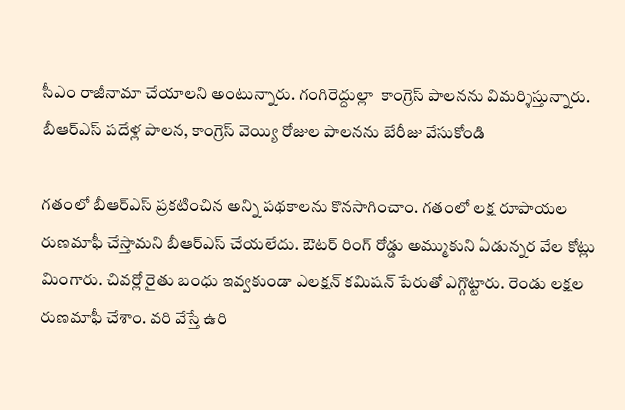సీఎం రాజీనామా చేయాలని అంటున్నారు. గంగిరెద్దుల్లా  కాంగ్రెస్ పాలనను విమర్శిస్తున్నారు. బీఆర్ఎస్ పదేళ్ల పాలన, కాంగ్రెస్ వెయ్యి రోజుల పాలనను బేరీజు వేసుకోండి

గతంలో బీఆర్ఎస్ ప్రకటించిన అన్ని పథకాలను కొనసాగించాం. గతంలో లక్ష రూపాయల రుణమాఫీ చేస్తామని బీఆర్ఎస్ చేయలేదు. ఔటర్ రింగ్ రోడ్డు అమ్ముకుని ఏడున్నర వేల కోట్లు మింగారు. చివర్లో రైతు బంధు ఇవ్వకుండా ఎలక్షన్ కమిషన్ పేరుతో ఎగ్గొట్టారు. రెండు లక్షల రుణమాఫీ చేశాం. వరి వేస్తే ఉరి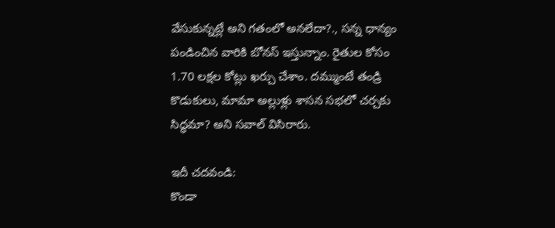వేసుకున్నట్లే అని గతంలో అనలేదా?., సన్న ధాన్యం పండించిన వారికి బోనస్ ఇస్తున్నాం. రైతుల కోసం 1.70 లక్షల కోట్లు ఖర్చు చేశాం. దమ్ముంటే తండ్రి కొడుకులు, మామా అల్లుళ్లు శాసన సభలో చర్చకు సిద్ధమా? అని సవాల్‌ విసిరారు.

ఇదీ చదవండి:
కొండా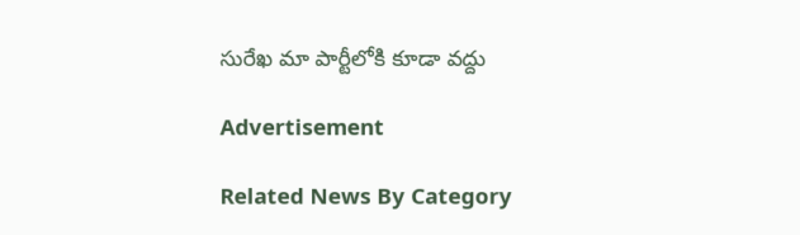సురేఖ మా పార్టీ‍లోకి కూడా వద్దు

Advertisement

Related News By Category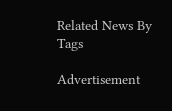Related News By Tags

Advertisement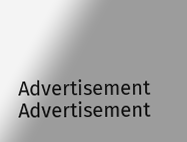Advertisement
Advertisement